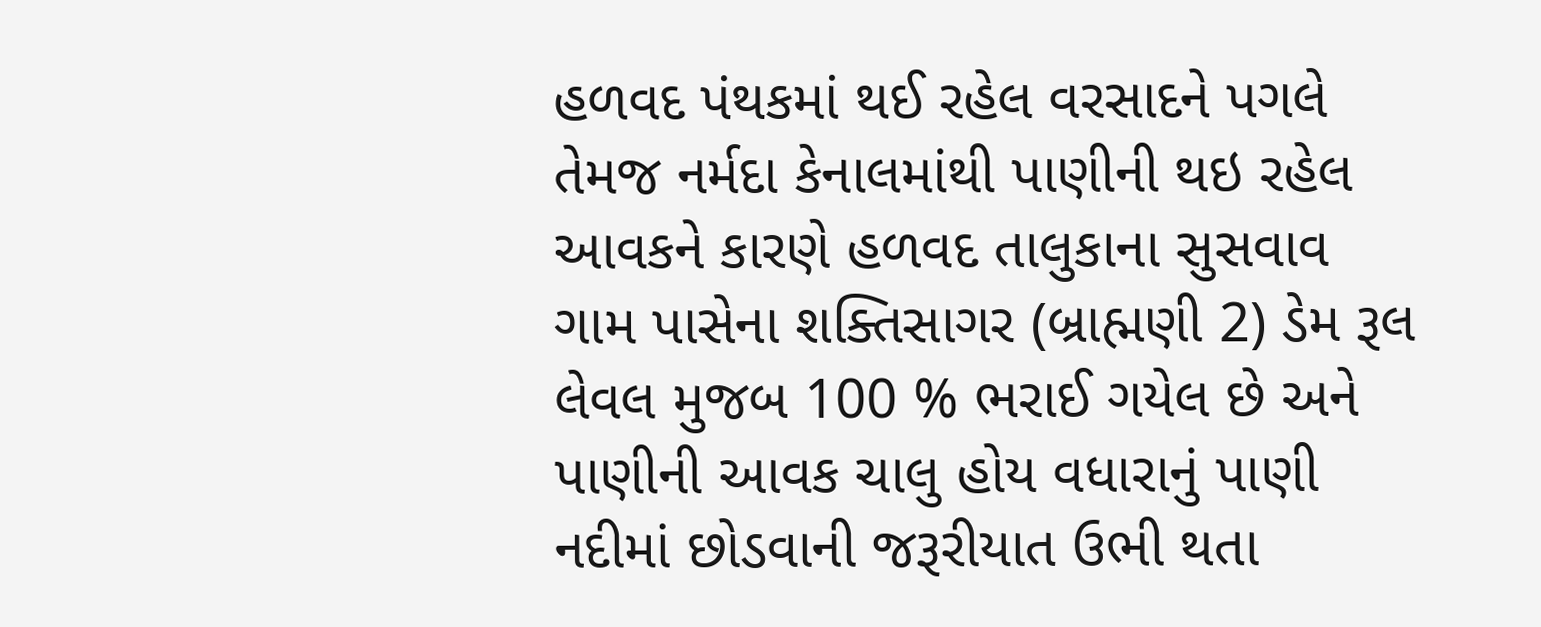હળવદ પંથકમાં થઈ રહેલ વરસાદને પગલે તેમજ નર્મદા કેનાલમાંથી પાણીની થઇ રહેલ આવકને કારણે હળવદ તાલુકાના સુસવાવ ગામ પાસેના શક્તિસાગર (બ્રાહ્મણી 2) ડેમ રૂલ લેવલ મુજબ 100 % ભરાઈ ગયેલ છે અને પાણીની આવક ચાલુ હોય વધારાનું પાણી નદીમાં છોડવાની જરૂરીયાત ઉભી થતા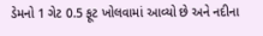ડેમનો 1 ગેટ 0.5 ફૂટ ખોલવામાં આવ્યો છે અને નદીના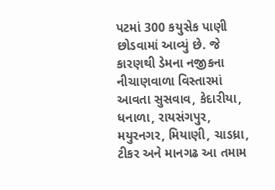પટમાં 300 કયુસેક પાણી છોડવામાં આવ્યું છે. જે કારણથી ડેમના નજીકના નીચાણવાળા વિસ્તારમાં આવતા સુસવાવ, કેદારીયા, ધનાળા, રાયસંગપુર, મયુરનગર, મિયાણી, ચાડધ્રા, ટીકર અને માનગઢ આ તમામ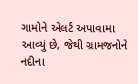ગામોને એલર્ટ અપાવામા આવ્યું છે, જેથી ગ્રામજનોને નદીના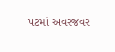પટમાં અવરજવર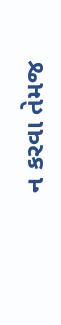ન કરવા તેમજ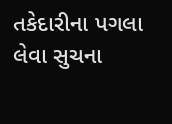તકેદારીના પગલા લેવા સુચના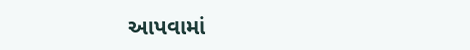આપવામાં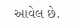આવેલ છે.